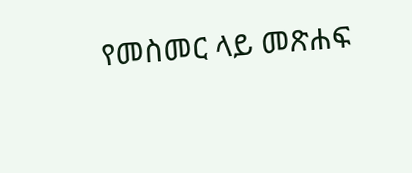የመስመር ላይ መጽሐፍ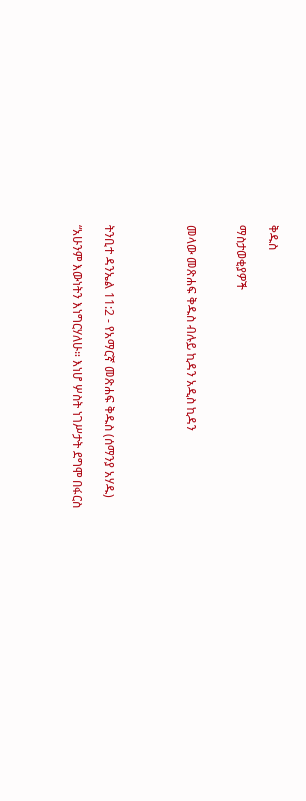ቅዱስ

ማስታወቂያዎች


መላው መጽሐፍ ቅዱስ ብሉይ ኪዳን አዲስ ኪዳን




ትንቢተ ዳንኤል 11:2 - የአማርኛ መጽሐፍ ቅዱስ (ሰማንያ አሃዱ)

“አሁንም እውነትን እነግርሃለሁ። እነሆ ሦስት ነገሥታት ደግሞ በፋርስ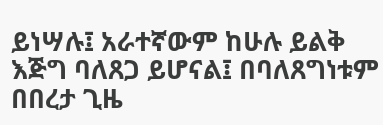ይነሣሉ፤ አራተኛውም ከሁሉ ይልቅ እጅግ ባለጸጋ ይሆናል፤ በባለጸግነቱም በበረታ ጊዜ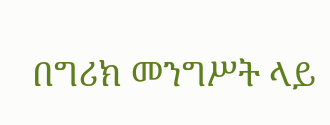በግሪክ መንግሥት ላይ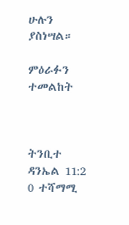ሁሉን ያስነሣል።

ምዕራፉን ተመልከት



ትንቢተ ዳንኤል 11:2
0 ተሻማሚ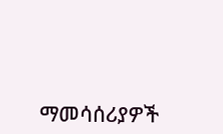ማመሳሰሪያዎች